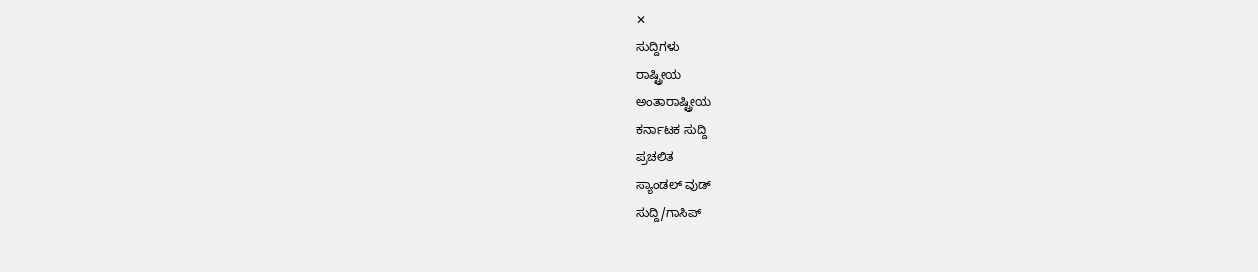✕
ಸುದ್ದಿಗಳು
ರಾಷ್ಟ್ರೀಯ
ಅಂತಾರಾಷ್ಟ್ರೀಯ
ಕರ್ನಾಟಕ ಸುದ್ದಿ
ಪ್ರಚಲಿತ
ಸ್ಯಾಂಡಲ್ ವುಡ್
ಸುದ್ದಿ/ಗಾಸಿಪ್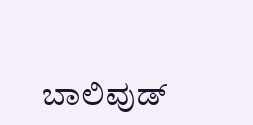ಬಾಲಿವುಡ್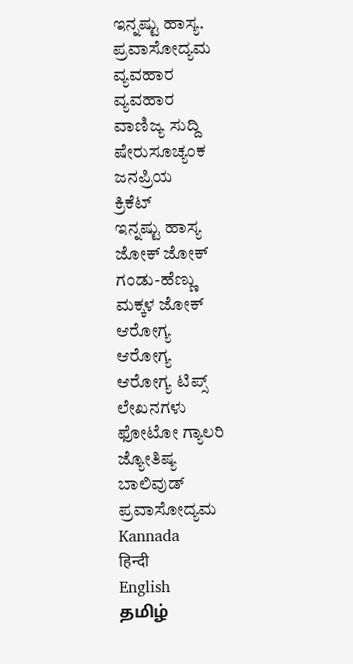ಇನ್ನಷ್ಟು ಹಾಸ್ಯ.
ಪ್ರವಾಸೋದ್ಯಮ
ವ್ಯವಹಾರ
ವ್ಯವಹಾರ
ವಾಣಿಜ್ಯ ಸುದ್ದಿ
ಷೇರುಸೂಚ್ಯಂಕ
ಜನಪ್ರಿಯ
ಕ್ರಿಕೆಟ್
ಇನ್ನಷ್ಟು ಹಾಸ್ಯ
ಜೋಕ್ ಜೋಕ್
ಗಂಡು-ಹೆಣ್ಣು
ಮಕ್ಕಳ ಜೋಕ್
ಆರೋಗ್ಯ
ಆರೋಗ್ಯ
ಆರೋಗ್ಯ ಟಿಪ್ಸ್
ಲೇಖನಗಳು
ಫೋಟೋ ಗ್ಯಾಲರಿ
ಜ್ಯೋತಿಷ್ಯ
ಬಾಲಿವುಡ್
ಪ್ರವಾಸೋದ್ಯಮ
Kannada
हिन्दी
English
தமிழ்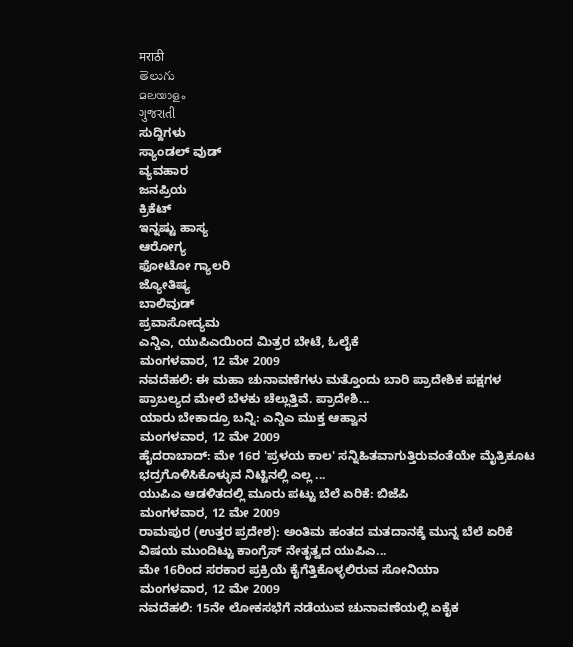मराठी
తెలుగు
മലയാളം
ગુજરાતી
ಸುದ್ದಿಗಳು
ಸ್ಯಾಂಡಲ್ ವುಡ್
ವ್ಯವಹಾರ
ಜನಪ್ರಿಯ
ಕ್ರಿಕೆಟ್
ಇನ್ನಷ್ಟು ಹಾಸ್ಯ
ಆರೋಗ್ಯ
ಫೋಟೋ ಗ್ಯಾಲರಿ
ಜ್ಯೋತಿಷ್ಯ
ಬಾಲಿವುಡ್
ಪ್ರವಾಸೋದ್ಯಮ
ಎನ್ಡಿಎ, ಯುಪಿಎಯಿಂದ ಮಿತ್ರರ ಬೇಟೆ, ಓಲೈಕೆ
ಮಂಗಳವಾರ, 12 ಮೇ 2009
ನವದೆಹಲಿ: ಈ ಮಹಾ ಚುನಾವಣೆಗಳು ಮತ್ತೊಂದು ಬಾರಿ ಪ್ರಾದೇಶಿಕ ಪಕ್ಷಗಳ ಪ್ರಾಬಲ್ಯದ ಮೇಲೆ ಬೆಳಕು ಚೆಲ್ಲುತ್ತಿವೆ. ಪ್ರಾದೇಶಿ...
ಯಾರು ಬೇಕಾದ್ರೂ ಬನ್ನಿ: ಎನ್ಡಿಎ ಮುಕ್ತ ಆಹ್ವಾನ
ಮಂಗಳವಾರ, 12 ಮೇ 2009
ಹೈದರಾಬಾದ್: ಮೇ 16ರ 'ಪ್ರಳಯ ಕಾಲ' ಸನ್ನಿಹಿತವಾಗುತ್ತಿರುವಂತೆಯೇ ಮೈತ್ರಿಕೂಟ ಭದ್ರಗೊಳಿಸಿಕೊಳ್ಳುವ ನಿಟ್ಟಿನಲ್ಲಿ ಎಲ್ಲ ...
ಯುಪಿಎ ಆಡಳಿತದಲ್ಲಿ ಮೂರು ಪಟ್ಟು ಬೆಲೆ ಏರಿಕೆ: ಬಿಜೆಪಿ
ಮಂಗಳವಾರ, 12 ಮೇ 2009
ರಾಮಪುರ (ಉತ್ತರ ಪ್ರದೇಶ): ಅಂತಿಮ ಹಂತದ ಮತದಾನಕ್ಕೆ ಮುನ್ನ ಬೆಲೆ ಏರಿಕೆ ವಿಷಯ ಮುಂದಿಟ್ಟು ಕಾಂಗ್ರೆಸ್ ನೇತೃತ್ವದ ಯುಪಿಎ...
ಮೇ 16ರಿಂದ ಸರಕಾರ ಪ್ರಕ್ರಿಯೆ ಕೈಗೆತ್ತಿಕೊಳ್ಳಲಿರುವ ಸೋನಿಯಾ
ಮಂಗಳವಾರ, 12 ಮೇ 2009
ನವದೆಹಲಿ: 15ನೇ ಲೋಕಸಭೆಗೆ ನಡೆಯುವ ಚುನಾವಣೆಯಲ್ಲಿ ಏಕೈಕ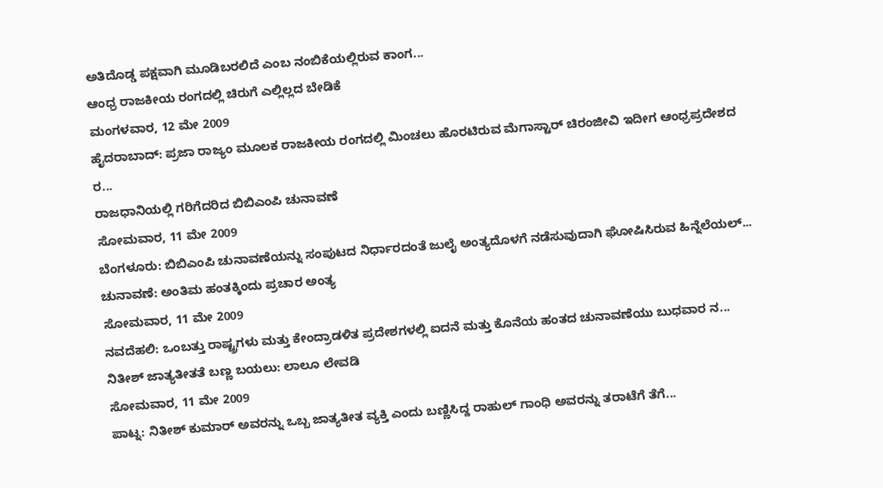ಅತಿದೊಡ್ಡ ಪಕ್ಷವಾಗಿ ಮೂಡಿಬರಲಿದೆ ಎಂಬ ನಂಬಿಕೆಯಲ್ಲಿರುವ ಕಾಂಗ...
ಆಂಧ್ರ ರಾಜಕೀಯ ರಂಗದಲ್ಲಿ ಚಿರುಗೆ ಎಲ್ಲಿಲ್ಲದ ಬೇಡಿಕೆ
ಮಂಗಳವಾರ, 12 ಮೇ 2009
ಹೈದರಾಬಾದ್: ಪ್ರಜಾ ರಾಜ್ಯಂ ಮೂಲಕ ರಾಜಕೀಯ ರಂಗದಲ್ಲಿ ಮಿಂಚಲು ಹೊರಟಿರುವ ಮೆಗಾಸ್ಟಾರ್ ಚಿರಂಜೀವಿ ಇದೀಗ ಆಂಧ್ರಪ್ರದೇಶದ ರ...
ರಾಜಧಾನಿಯಲ್ಲಿ ಗರಿಗೆದರಿದ ಬಿಬಿಎಂಪಿ ಚುನಾವಣೆ
ಸೋಮವಾರ, 11 ಮೇ 2009
ಬೆಂಗಳೂರು: ಬಿಬಿಎಂಪಿ ಚುನಾವಣೆಯನ್ನು ಸಂಪುಟದ ನಿರ್ಧಾರದಂತೆ ಜುಲೈ ಅಂತ್ಯದೊಳಗೆ ನಡೆಸುವುದಾಗಿ ಘೋಷಿಸಿರುವ ಹಿನ್ನೆಲೆಯಲ್...
ಚುನಾವಣೆ: ಅಂತಿಮ ಹಂತಕ್ಕಿಂದು ಪ್ರಚಾರ ಅಂತ್ಯ
ಸೋಮವಾರ, 11 ಮೇ 2009
ನವದೆಹಲಿ: ಒಂಬತ್ತು ರಾಷ್ಟ್ರಗಳು ಮತ್ತು ಕೇಂದ್ರಾಡಳಿತ ಪ್ರದೇಶಗಳಲ್ಲಿ ಐದನೆ ಮತ್ತು ಕೊನೆಯ ಹಂತದ ಚುನಾವಣೆಯು ಬುಧವಾರ ನ...
ನಿತೀಶ್ ಜಾತ್ಯತೀತತೆ ಬಣ್ಣ ಬಯಲು: ಲಾಲೂ ಲೇವಡಿ
ಸೋಮವಾರ, 11 ಮೇ 2009
ಪಾಟ್ನ: ನಿತೀಶ್ ಕುಮಾರ್ ಅವರನ್ನು ಒಬ್ಬ ಜಾತ್ಯತೀತ ವ್ಯಕ್ತಿ ಎಂದು ಬಣ್ಣಿಸಿದ್ದ ರಾಹುಲ್ ಗಾಂಧಿ ಅವರನ್ನು ತರಾಟೆಗೆ ತೆಗೆ...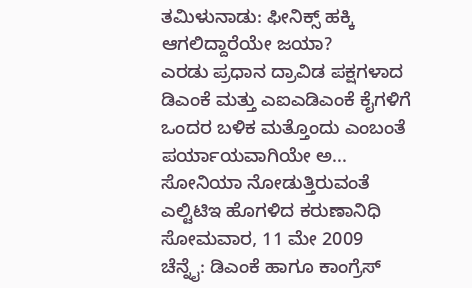ತಮಿಳುನಾಡು: ಫೀನಿಕ್ಸ್ ಹಕ್ಕಿ ಆಗಲಿದ್ದಾರೆಯೇ ಜಯಾ?
ಎರಡು ಪ್ರಧಾನ ದ್ರಾವಿಡ ಪಕ್ಷಗಳಾದ ಡಿಎಂಕೆ ಮತ್ತು ಎಐಎಡಿಎಂಕೆ ಕೈಗಳಿಗೆ ಒಂದರ ಬಳಿಕ ಮತ್ತೊಂದು ಎಂಬಂತೆ ಪರ್ಯಾಯವಾಗಿಯೇ ಅ...
ಸೋನಿಯಾ ನೋಡುತ್ತಿರುವಂತೆ ಎಲ್ಟಿಟಿಇ ಹೊಗಳಿದ ಕರುಣಾನಿಧಿ
ಸೋಮವಾರ, 11 ಮೇ 2009
ಚೆನ್ನೈ: ಡಿಎಂಕೆ ಹಾಗೂ ಕಾಂಗ್ರೆಸ್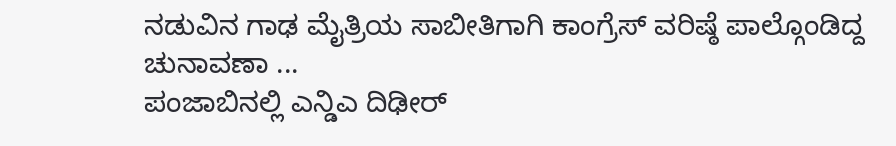ನಡುವಿನ ಗಾಢ ಮೈತ್ರಿಯ ಸಾಬೀತಿಗಾಗಿ ಕಾಂಗ್ರೆಸ್ ವರಿಷ್ಠೆ ಪಾಲ್ಗೊಂಡಿದ್ದ ಚುನಾವಣಾ ...
ಪಂಜಾಬಿನಲ್ಲಿ ಎನ್ಡಿಎ ದಿಢೀರ್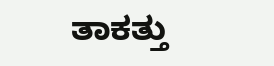ತಾಕತ್ತು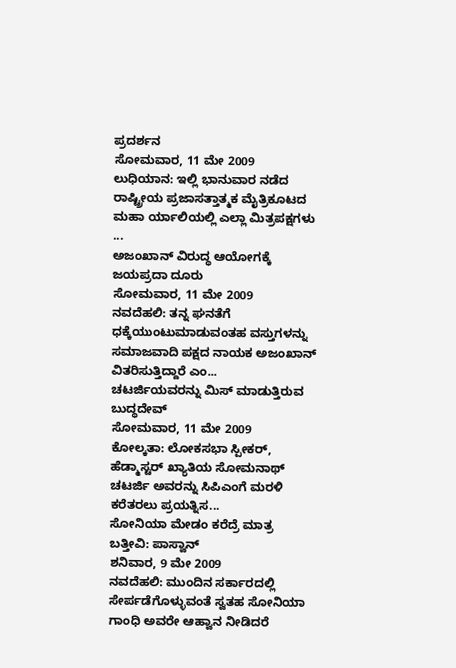ಪ್ರದರ್ಶನ
ಸೋಮವಾರ, 11 ಮೇ 2009
ಲುಧಿಯಾನ: ಇಲ್ಲಿ ಭಾನುವಾರ ನಡೆದ ರಾಷ್ಟ್ರೀಯ ಪ್ರಜಾಸತ್ತಾತ್ಮಕ ಮೈತ್ರಿಕೂಟದ ಮಹಾ ರ್ಯಾಲಿಯಲ್ಲಿ ಎಲ್ಲಾ ಮಿತ್ರಪಕ್ಷಗಳು ...
ಅಜಂಖಾನ್ ವಿರುದ್ಧ ಆಯೋಗಕ್ಕೆ ಜಯಪ್ರದಾ ದೂರು
ಸೋಮವಾರ, 11 ಮೇ 2009
ನವದೆಹಲಿ: ತನ್ನ ಘನತೆಗೆ ಧಕ್ಕೆಯುಂಟುಮಾಡುವಂತಹ ವಸ್ತುಗಳನ್ನು ಸಮಾಜವಾದಿ ಪಕ್ಷದ ನಾಯಕ ಅಜಂಖಾನ್ ವಿತರಿಸುತ್ತಿದ್ದಾರೆ ಎಂ...
ಚಟರ್ಜಿಯವರನ್ನು ಮಿಸ್ ಮಾಡುತ್ತಿರುವ ಬುದ್ಧದೇವ್
ಸೋಮವಾರ, 11 ಮೇ 2009
ಕೋಲ್ಕತಾ: ಲೋಕಸಭಾ ಸ್ಪೀಕರ್, ಹೆಡ್ಮಾಸ್ಟರ್ ಖ್ಯಾತಿಯ ಸೋಮನಾಥ್ ಚಟರ್ಜಿ ಅವರನ್ನು ಸಿಪಿಎಂಗೆ ಮರಳಿ ಕರೆತರಲು ಪ್ರಯತ್ನಿಸ...
ಸೋನಿಯಾ ಮೇಡಂ ಕರೆದ್ರೆ ಮಾತ್ರ ಬತ್ತೀವಿ: ಪಾಸ್ವಾನ್
ಶನಿವಾರ, 9 ಮೇ 2009
ನವದೆಹಲಿ: ಮುಂದಿನ ಸರ್ಕಾರದಲ್ಲಿ ಸೇರ್ಪಡೆಗೊಳ್ಳುವಂತೆ ಸ್ವತಹ ಸೋನಿಯಾ ಗಾಂಧಿ ಅವರೇ ಆಹ್ವಾನ ನೀಡಿದರೆ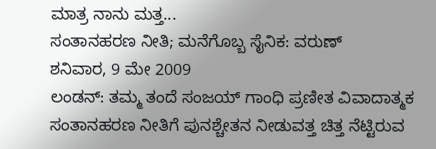ಮಾತ್ರ ನಾನು ಮತ್ತ...
ಸಂತಾನಹರಣ ನೀತಿ; ಮನೆಗೊಬ್ಬ ಸೈನಿಕ: ವರುಣ್
ಶನಿವಾರ, 9 ಮೇ 2009
ಲಂಡನ್: ತಮ್ಮ ತಂದೆ ಸಂಜಯ್ ಗಾಂಧಿ ಪ್ರಣೀತ ವಿವಾದಾತ್ಮಕ ಸಂತಾನಹರಣ ನೀತಿಗೆ ಪುನಶ್ಚೇತನ ನೀಡುವತ್ತ ಚಿತ್ತ ನೆಟ್ಟಿರುವ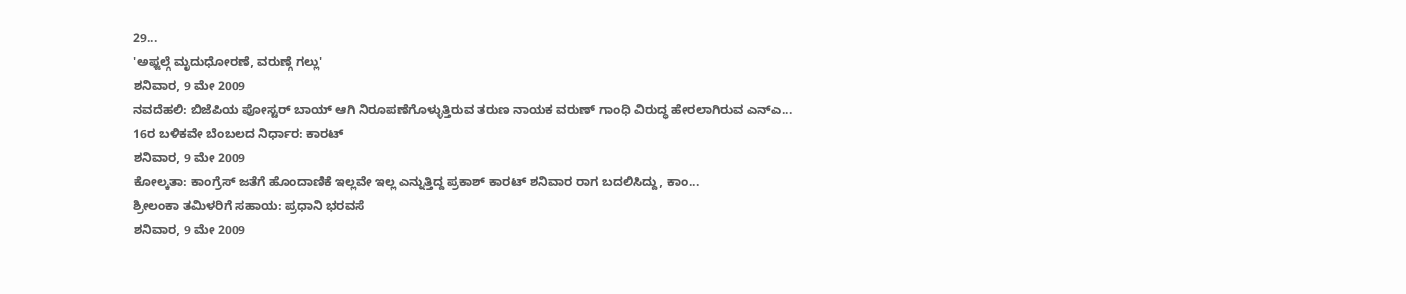29...
'ಅಫ್ಜಲ್ಗೆ ಮೃದುಧೋರಣೆ, ವರುಣ್ಗೆ ಗಲ್ಲು'
ಶನಿವಾರ, 9 ಮೇ 2009
ನವದೆಹಲಿ: ಬಿಜೆಪಿಯ ಪೋಸ್ಟರ್ ಬಾಯ್ ಆಗಿ ನಿರೂಪಣೆಗೊಳ್ಳುತ್ತಿರುವ ತರುಣ ನಾಯಕ ವರುಣ್ ಗಾಂಧಿ ವಿರುದ್ಧ ಹೇರಲಾಗಿರುವ ಎನ್ಎ...
16ರ ಬಳಿಕವೇ ಬೆಂಬಲದ ನಿರ್ಧಾರ: ಕಾರಟ್
ಶನಿವಾರ, 9 ಮೇ 2009
ಕೋಲ್ಕತಾ: ಕಾಂಗ್ರೆಸ್ ಜತೆಗೆ ಹೊಂದಾಣಿಕೆ ಇಲ್ಲವೇ ಇಲ್ಲ ಎನ್ನುತ್ತಿದ್ದ ಪ್ರಕಾಶ್ ಕಾರಟ್ ಶನಿವಾರ ರಾಗ ಬದಲಿಸಿದ್ದು, ಕಾಂ...
ಶ್ರೀಲಂಕಾ ತಮಿಳರಿಗೆ ಸಹಾಯ: ಪ್ರಧಾನಿ ಭರವಸೆ
ಶನಿವಾರ, 9 ಮೇ 2009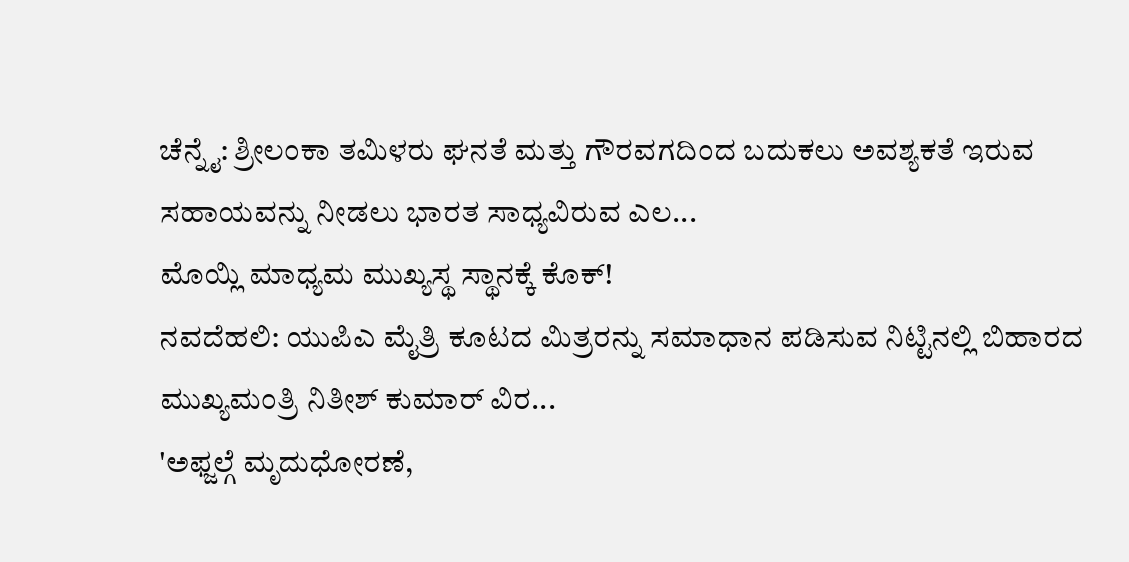ಚೆನ್ನೈ: ಶ್ರೀಲಂಕಾ ತಮಿಳರು ಘನತೆ ಮತ್ತು ಗೌರವಗದಿಂದ ಬದುಕಲು ಅವಶ್ಯಕತೆ ಇರುವ ಸಹಾಯವನ್ನು ನೀಡಲು ಭಾರತ ಸಾಧ್ಯವಿರುವ ಎಲ...
ಮೊಯ್ಲಿ ಮಾಧ್ಯಮ ಮುಖ್ಯಸ್ಥ ಸ್ಥಾನಕ್ಕೆ ಕೊಕ್!
ನವದೆಹಲಿ: ಯುಪಿಎ ಮೈತ್ರಿ ಕೂಟದ ಮಿತ್ರರನ್ನು ಸಮಾಧಾನ ಪಡಿಸುವ ನಿಟ್ಟಿನಲ್ಲಿ ಬಿಹಾರದ ಮುಖ್ಯಮಂತ್ರಿ ನಿತೀಶ್ ಕುಮಾರ್ ವಿರ...
'ಅಫ್ಜಲ್ಗೆ ಮೃದುಧೋರಣೆ,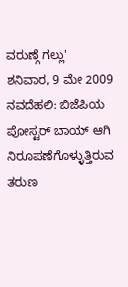ವರುಣ್ಗೆ ಗಲ್ಲು'
ಶನಿವಾರ, 9 ಮೇ 2009
ನವದೆಹಲಿ: ಬಿಜೆಪಿಯ ಪೋಸ್ಟರ್ ಬಾಯ್ ಆಗಿ ನಿರೂಪಣೆಗೊಳ್ಳುತ್ತಿರುವ ತರುಣ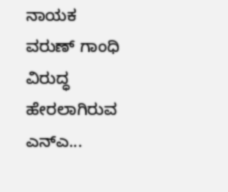ನಾಯಕ ವರುಣ್ ಗಾಂಧಿ ವಿರುದ್ಧ ಹೇರಲಾಗಿರುವ ಎನ್ಎ...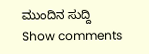ಮುಂದಿನ ಸುದ್ದಿ
Show comments